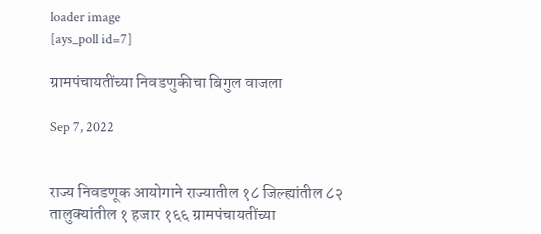loader image
[ays_poll id=7]

ग्रामपंचायतींच्या निवडणुकीचा बिगुल वाजला

Sep 7, 2022


राज्य निवडणूक आयोगाने राज्यातील १८ जिल्ह्यांतील ८२ तालुक्यांतील १ हजार १६६ ग्रामपंचायतींच्या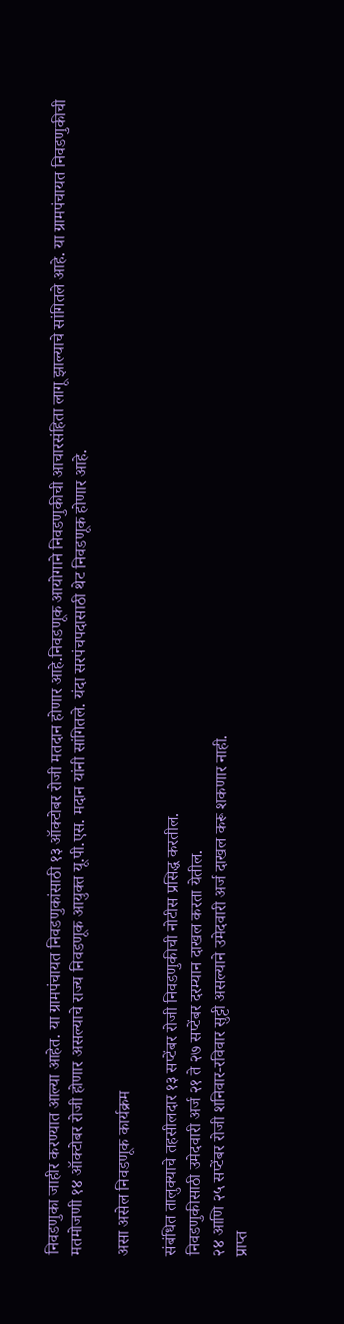निवडणुका जाहीर करण्यात आल्या आहेत. या ग्रामपंचायत निवडणुकांसाठी १३ ऑक्टोबर रोजी मतदान होणार आहे.निवडणूक आयोगाने निवडणुकीची आचारसंहिता लागू झाल्याचे सांगितले आहे. या ग्रामपंचायत निवडणुकीची मतमोजणी १४ ऑक्टोबर रोजी होणार असल्याचे राज्य निवडणूक आयुक्त यू.पी.एस. मदान यांनी सांगितले. यंदा सरपंचपदासाठी थेट निवडणूक होणार आहे.

असा असेल निवडणूक कार्यक्रम

संबंधित तालुक्याचे तहसीलदार १३ सप्टेंबर रोजी निवडणुकीची नोटीस प्रसिद्ध करतील.
निवडणुकीसाठी उमेदवारी अर्ज २१ ते २७ सप्टेंबर दरम्यान दाखल करता येतील.
२४ आणि २५ सप्टेंबर रोजी शनिवार-रविवार सुट्टी असल्याने उमेदवारी अर्ज दाखल करू शकणार नाही.
प्राप्त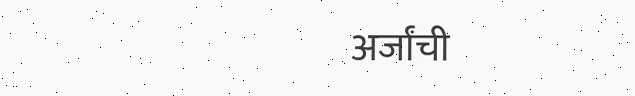अर्जांची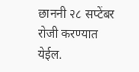छाननी २८ सप्टेंबर रोजी करण्यात येईल.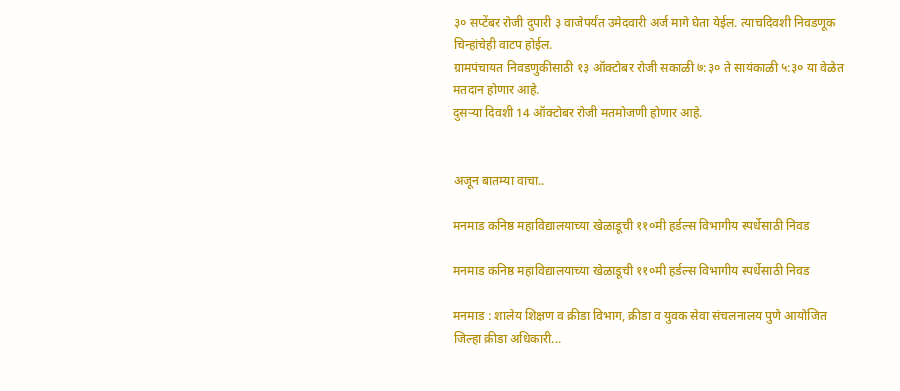३० सप्टेंबर रोजी दुपारी ३ वाजेपर्यंत उमेदवारी अर्ज मागे घेता येईल. त्याचदिवशी निवडणूक चिन्हांचेही वाटप होईल.
ग्रामपंचायत निवडणुकीसाठी १३ ऑक्टोबर रोजी सकाळी ७:३० ते सायंकाळी ५:३० या वेळेत मतदान होणार आहे.
दुसऱ्या दिवशी 14 ऑक्टोबर रोजी मतमोजणी होणार आहे.


अजून बातम्या वाचा..

मनमाड कनिष्ठ महाविद्यालयाच्या खेळाडूची ११०मी हर्डल्स विभागीय स्पर्धेसाठी निवड

मनमाड कनिष्ठ महाविद्यालयाच्या खेळाडूची ११०मी हर्डल्स विभागीय स्पर्धेसाठी निवड

मनमाड : शालेय शिक्षण व क्रीडा विभाग, क्रीडा व युवक सेवा संचलनालय पुणे आयोजित जिल्हा क्रीडा अधिकारी...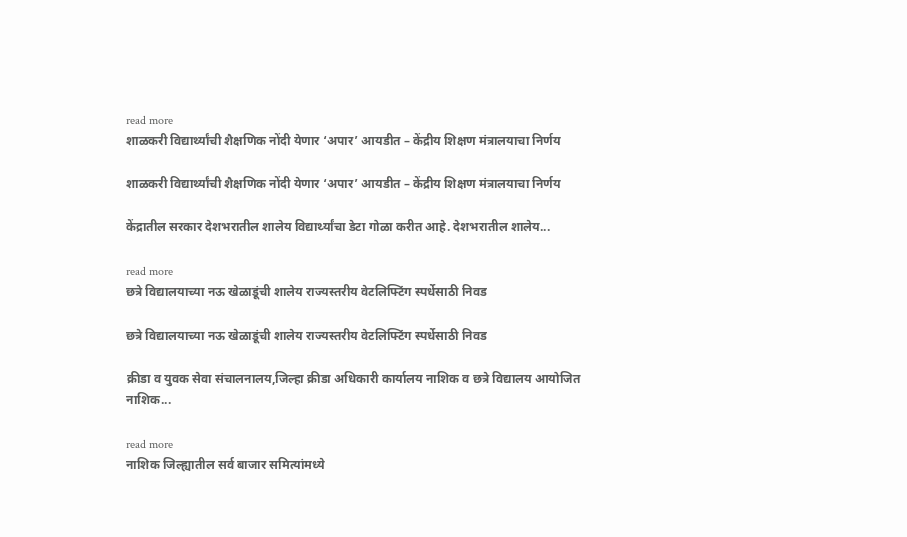read more
शाळकरी विद्यार्थ्यांची शैक्षणिक नोंदी येणार ‘अपार’ आयडीत – केंद्रीय शिक्षण मंत्रालयाचा निर्णय

शाळकरी विद्यार्थ्यांची शैक्षणिक नोंदी येणार ‘अपार’ आयडीत – केंद्रीय शिक्षण मंत्रालयाचा निर्णय

केंद्रातील सरकार देशभरातील शालेय विद्यार्थ्यांचा डेटा गोळा करीत आहे. देशभरातील शालेय...

read more
छत्रे विद्यालयाच्या नऊ खेळाडूंची शालेय राज्यस्तरीय वेटलिफ्टिंग स्पर्धेसाठी निवड

छत्रे विद्यालयाच्या नऊ खेळाडूंची शालेय राज्यस्तरीय वेटलिफ्टिंग स्पर्धेसाठी निवड

क्रीडा व युवक सेवा संचालनालय,जिल्हा क्रीडा अधिकारी कार्यालय नाशिक व छत्रे विद्यालय आयोजित नाशिक...

read more
नाशिक जिल्ह्यातील सर्व बाजार समित्यांमध्ये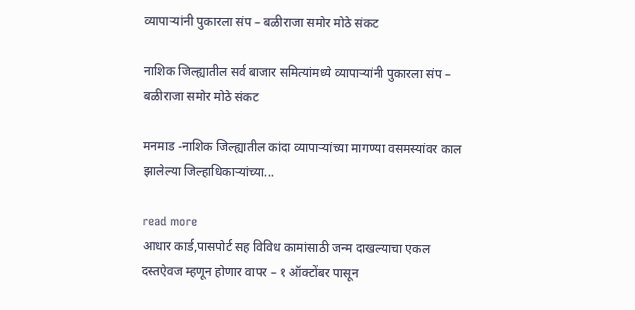व्यापाऱ्यांनी पुकारला संप – बळीराजा समोर मोठे संकट

नाशिक जिल्ह्यातील सर्व बाजार समित्यांमध्ये व्यापाऱ्यांनी पुकारला संप – बळीराजा समोर मोठे संकट

मनमाड -नाशिक जिल्ह्यातील कांदा व्यापाऱ्यांच्या मागण्या वसमस्यांवर काल झालेल्या जिल्हाधिकाऱ्यांच्या...

read more
आधार कार्ड,पासपोर्ट सह विविध कामांसाठी जन्म दाखल्याचा एकल दस्तऐवज म्हणून होणार वापर – १ ऑक्टोंबर पासून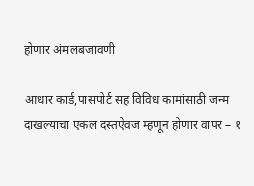होणार अंमलबजावणी

आधार कार्ड,पासपोर्ट सह विविध कामांसाठी जन्म दाखल्याचा एकल दस्तऐवज म्हणून होणार वापर – १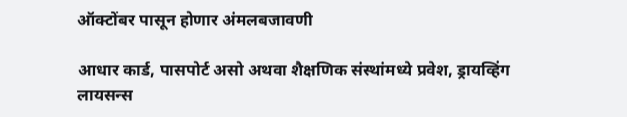ऑक्टोंबर पासून होणार अंमलबजावणी

आधार कार्ड, पासपोर्ट असो अथवा शैक्षणिक संस्थांमध्ये प्रवेश, ड्रायव्हिंग लायसन्स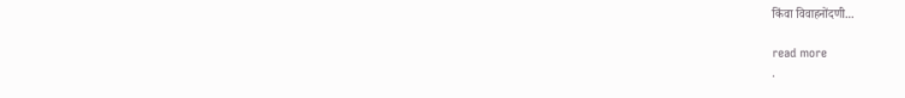किंवा विवाहनोंदणी...

read more
.